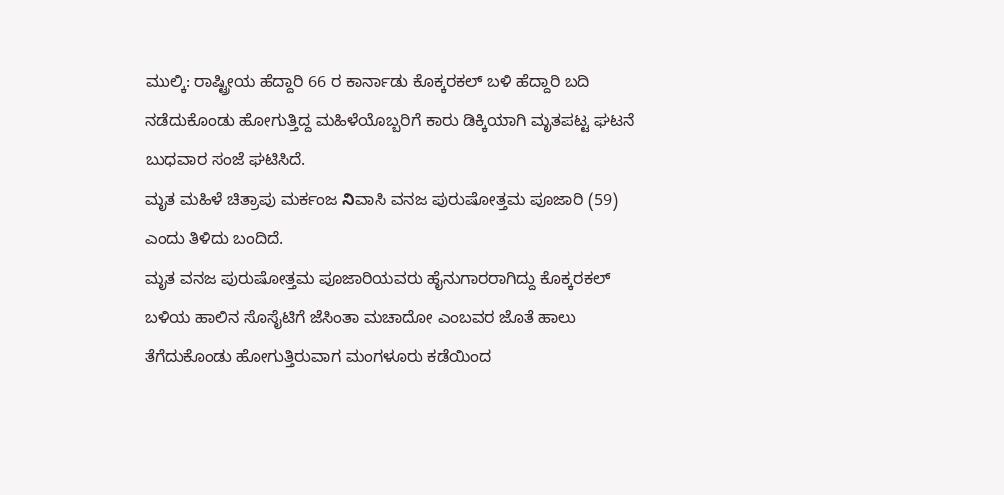ಮುಲ್ಕಿ: ರಾಷ್ಟ್ರೀಯ ಹೆದ್ದಾರಿ 66 ರ ಕಾರ್ನಾಡು ಕೊಕ್ಕರಕಲ್ ಬಳಿ ಹೆದ್ದಾರಿ ಬದಿ ನಡೆದುಕೊಂಡು ಹೋಗುತ್ತಿದ್ದ ಮಹಿಳೆಯೊಬ್ಬರಿಗೆ ಕಾರು ಡಿಕ್ಕಿಯಾಗಿ ಮೃತಪಟ್ಟ ಘಟನೆ ಬುಧವಾರ ಸಂಜೆ ಘಟಿಸಿದೆ.
ಮೃತ ಮಹಿಳೆ ಚಿತ್ರಾಪು ಮರ್ಕಂಜ నిವಾಸಿ ವನಜ ಪುರುಷೋತ್ತಮ ಪೂಜಾರಿ (59) ಎಂದು ತಿಳಿದು ಬಂದಿದೆ.
ಮೃತ ವನಜ ಪುರುಷೋತ್ತಮ ಪೂಜಾರಿಯವರು ಹೈನುಗಾರರಾಗಿದ್ದು ಕೊಕ್ಕರಕಲ್ ಬಳಿಯ ಹಾಲಿನ ಸೊಸೈಟಿಗೆ ಜೆಸಿಂತಾ ಮಚಾದೋ ಎಂಬವರ ಜೊತೆ ಹಾಲು ತೆಗೆದುಕೊಂಡು ಹೋಗುತ್ತಿರುವಾಗ ಮಂಗಳೂರು ಕಡೆಯಿಂದ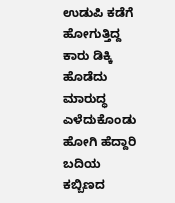ಉಡುಪಿ ಕಡೆಗೆ ಹೋಗುತ್ತಿದ್ದ ಕಾರು ಡಿಕ್ಕಿ ಹೊಡೆದು ಮಾರುದ್ಧ ಎಳೆದುಕೊಂಡು ಹೋಗಿ ಹೆದ್ದಾರಿ ಬದಿಯ ಕಬ್ಬಿಣದ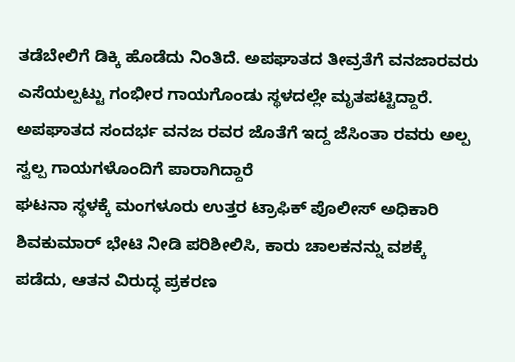ತಡೆಬೇಲಿಗೆ ಡಿಕ್ಕಿ ಹೊಡೆದು ನಿಂತಿದೆ. ಅಪಘಾತದ ತೀವ್ರತೆಗೆ ವನಜಾರವರು ಎಸೆಯಲ್ಪಟ್ಟು ಗಂಭೀರ ಗಾಯಗೊಂಡು ಸ್ಥಳದಲ್ಲೇ ಮೃತಪಟ್ಟಿದ್ದಾರೆ.
ಅಪಘಾತದ ಸಂದರ್ಭ ವನಜ ರವರ ಜೊತೆಗೆ ಇದ್ದ ಜೆಸಿಂತಾ ರವರು ಅಲ್ಪ ಸ್ವಲ್ಪ ಗಾಯಗಳೊಂದಿಗೆ ಪಾರಾಗಿದ್ದಾರೆ
ಘಟನಾ ಸ್ಥಳಕ್ಕೆ ಮಂಗಳೂರು ಉತ್ತರ ಟ್ರಾಫಿಕ್ ಪೊಲೀಸ್ ಅಧಿಕಾರಿ ಶಿವಕುಮಾರ್ ಭೇಟಿ ನೀಡಿ ಪರಿಶೀಲಿಸಿ, ಕಾರು ಚಾಲಕನನ್ನು ವಶಕ್ಕೆ ಪಡೆದು, ಆತನ ವಿರುದ್ಧ ಪ್ರಕರಣ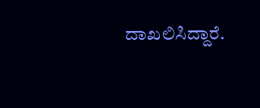ದಾಖಲಿಸಿದ್ದಾರೆ.